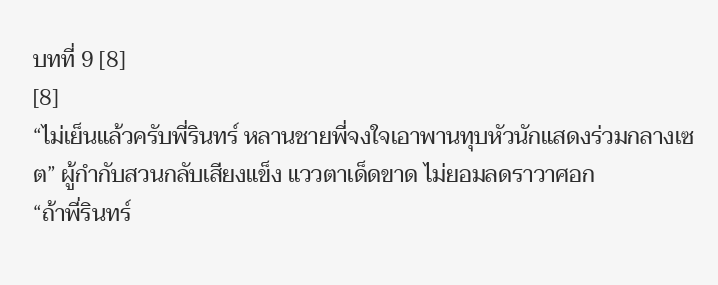บทที่ 9 [8]
[8]
“ไม่เย็นแล้วครับพี่รินทร์ หลานชายพี่จงใจเอาพานทุบหัวนักแสดงร่วมกลางเซต” ผู้กำกับสวนกลับเสียงแข็ง แววตาเด็ดขาด ไม่ยอมลดราวาศอก
“ถ้าพี่รินทร์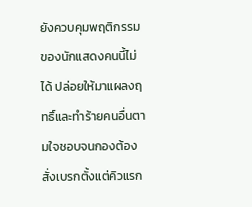ยังควบคุมพฤติกรรมของนักแสดงคนนี้ไม่ได้ ปล่อยให้มาแผลงฤทธิ์และทำร้ายคนอื่นตามใจชอบจนกองต้องสั่งเบรกตั้งแต่คิวแรก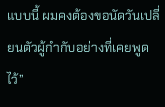แบบนี้ ผมคงต้องขอนัดวันเปลี่ยนตัวผู้กำกับอย่างที่เคยพูดไว้”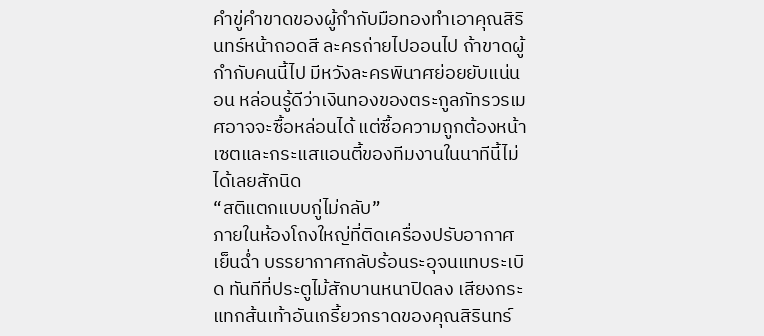คำขู่คำขาดของผู้กำกับมือทองทำเอาคุณสิรินทร์หน้าถอดสี ละครถ่ายไปออนไป ถ้าขาดผู้กำกับคนนี้ไป มีหวังละครพินาศย่อยยับแน่นอน หล่อนรู้ดีว่าเงินทองของตระกูลภัทรวรเมศอาจจะซื้อหล่อนได้ แต่ซื้อความถูกต้องหน้าเซตและกระแสแอนตี้ของทีมงานในนาทีนี้ไม่ได้เลยสักนิด
“สติแตกแบบกู่ไม่กลับ”
ภายในห้องโถงใหญ่ที่ติดเครื่องปรับอากาศเย็นฉ่ำ บรรยากาศกลับร้อนระอุจนแทบระเบิด ทันทีที่ประตูไม้สักบานหนาปิดลง เสียงกระแทกส้นเท้าอันเกรี้ยวกราดของคุณสิรินทร์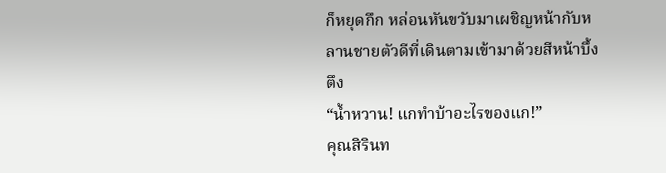ก็หยุดกึก หล่อนหันขวับมาเผชิญหน้ากับหลานชายตัวดีที่เดินตามเข้ามาด้วยสีหน้าบึ้งตึง
“น้ำหวาน! แกทำบ้าอะไรของแก!”
คุณสิรินท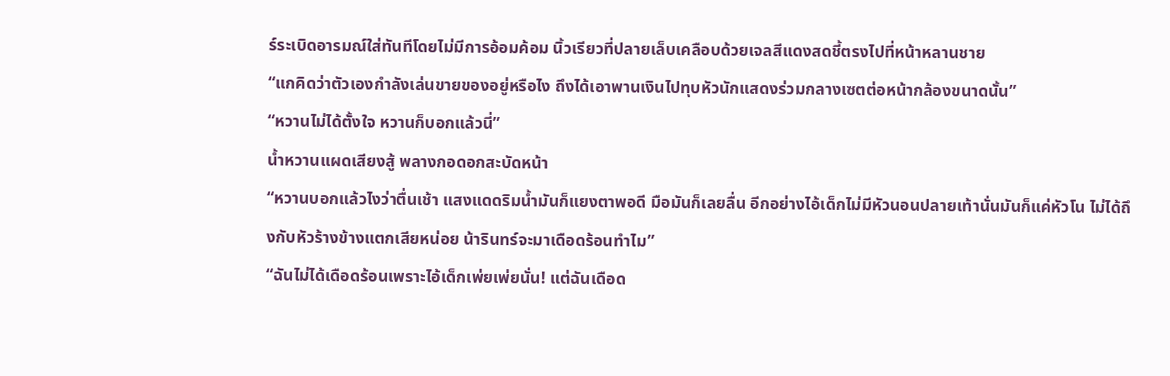ร์ระเบิดอารมณ์ใส่ทันทีโดยไม่มีการอ้อมค้อม นิ้วเรียวที่ปลายเล็บเคลือบด้วยเจลสีแดงสดชี้ตรงไปที่หน้าหลานชาย
“แกคิดว่าตัวเองกำลังเล่นขายของอยู่หรือไง ถึงได้เอาพานเงินไปทุบหัวนักแสดงร่วมกลางเซตต่อหน้ากล้องขนาดนั้น”
“หวานไม่ได้ตั้งใจ หวานก็บอกแล้วนี่”
น้ำหวานแผดเสียงสู้ พลางกอดอกสะบัดหน้า
“หวานบอกแล้วไงว่าตื่นเช้า แสงแดดริมน้ำมันก็แยงตาพอดี มือมันก็เลยลื่น อีกอย่างไอ้เด็กไม่มีหัวนอนปลายเท้านั่นมันก็แค่หัวโน ไม่ได้ถึงกับหัวร้างข้างแตกเสียหน่อย น้ารินทร์จะมาเดือดร้อนทำไม”
“ฉันไม่ได้เดือดร้อนเพราะไอ้เด็กเพ่ยเพ่ยนั่น! แต่ฉันเดือด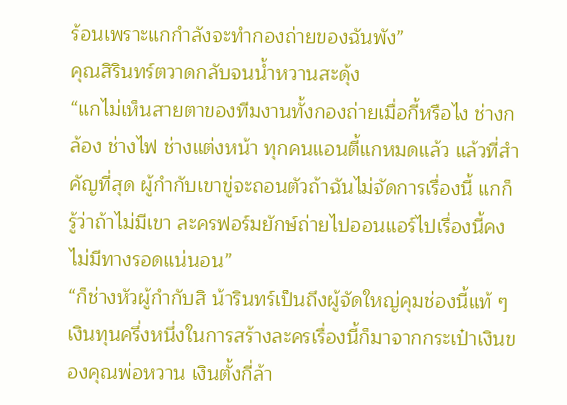ร้อนเพราะแกกำลังจะทำกองถ่ายของฉันพัง”
คุณสิรินทร์ตวาดกลับจนน้ำหวานสะดุ้ง
“แกไม่เห็นสายตาของทีมงานทั้งกองถ่ายเมื่อกี้หรือไง ช่างกล้อง ช่างไฟ ช่างแต่งหน้า ทุกคนแอนตี้แกหมดแล้ว แล้วที่สำคัญที่สุด ผู้กำกับเขาขู่จะถอนตัวถ้าฉันไม่จัดการเรื่องนี้ แกก็รู้ว่าถ้าไม่มีเขา ละครฟอร์มยักษ์ถ่ายไปออนแอร์ไปเรื่องนี้คงไม่มีทางรอดแน่นอน”
“ก็ช่างหัวผู้กำกับสิ น้ารินทร์เป็นถึงผู้จัดใหญ่คุมช่องนี้แท้ ๆ เงินทุนครึ่งหนึ่งในการสร้างละครเรื่องนี้ก็มาจากกระเป๋าเงินของคุณพ่อหวาน เงินตั้งกี่ล้า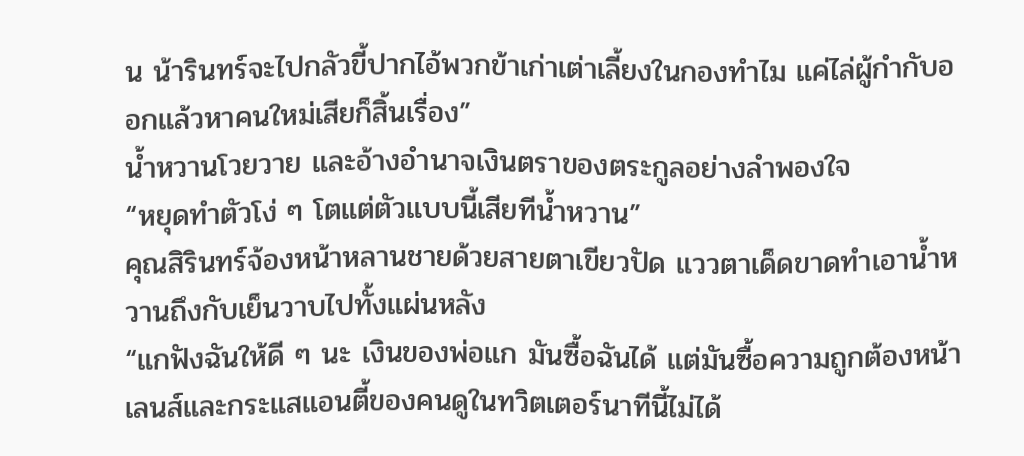น น้ารินทร์จะไปกลัวขี้ปากไอ้พวกข้าเก่าเต่าเลี้ยงในกองทำไม แค่ไล่ผู้กำกับออกแล้วหาคนใหม่เสียก็สิ้นเรื่อง”
น้ำหวานโวยวาย และอ้างอำนาจเงินตราของตระกูลอย่างลำพองใจ
“หยุดทำตัวโง่ ๆ โตแต่ตัวแบบนี้เสียทีน้ำหวาน”
คุณสิรินทร์จ้องหน้าหลานชายด้วยสายตาเขียวปัด แววตาเด็ดขาดทำเอาน้ำหวานถึงกับเย็นวาบไปทั้งแผ่นหลัง
“แกฟังฉันให้ดี ๆ นะ เงินของพ่อแก มันซื้อฉันได้ แต่มันซื้อความถูกต้องหน้าเลนส์และกระแสแอนตี้ของคนดูในทวิตเตอร์นาทีนี้ไม่ได้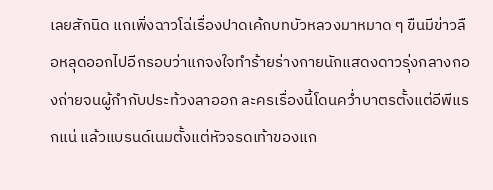เลยสักนิด แกเพิ่งฉาวโฉ่เรื่องปาดเค้กบทบัวหลวงมาหมาด ๆ ขืนมีข่าวลือหลุดออกไปอีกรอบว่าแกจงใจทำร้ายร่างกายนักแสดงดาวรุ่งกลางกองถ่ายจนผู้กำกับประท้วงลาออก ละครเรื่องนี้โดนคว่ำบาตรตั้งแต่อีพีแรกแน่ แล้วแบรนด์เนมตั้งแต่หัวจรดเท้าของแก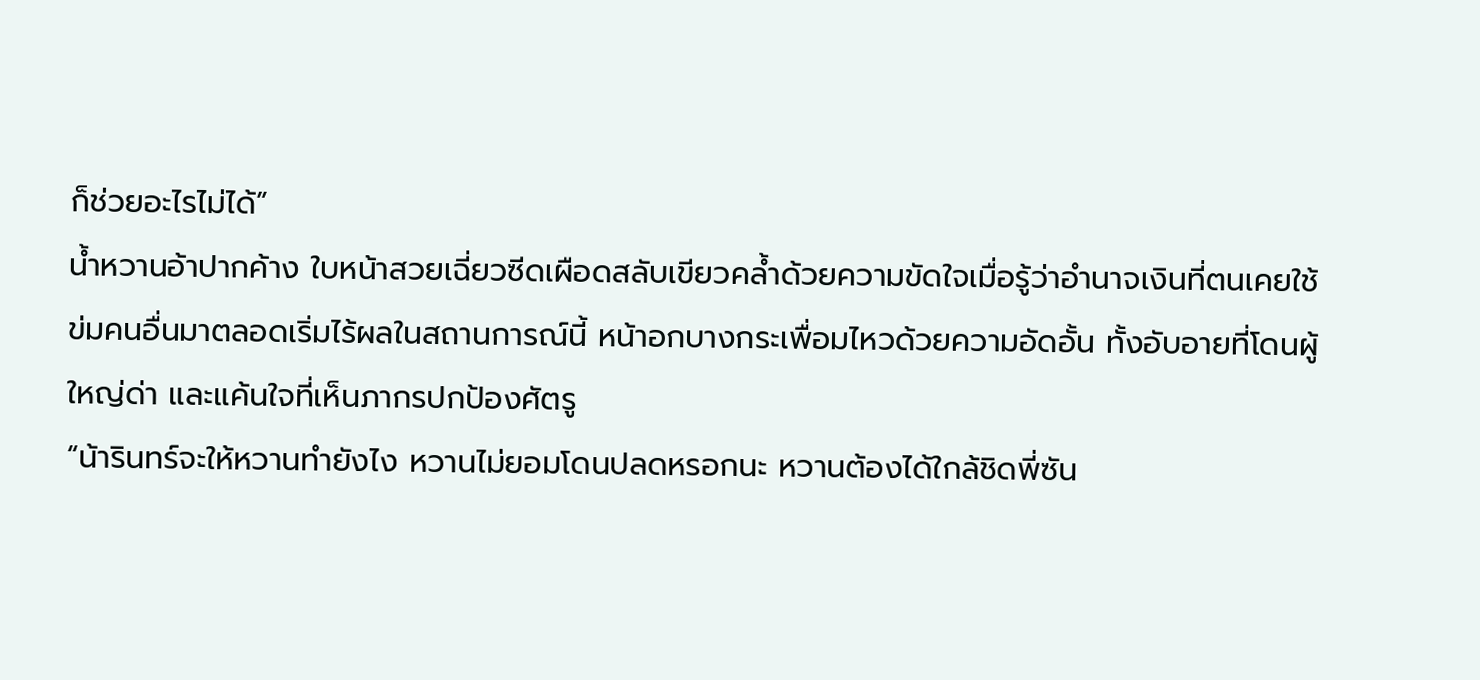ก็ช่วยอะไรไม่ได้”
น้ำหวานอ้าปากค้าง ใบหน้าสวยเฉี่ยวซีดเผือดสลับเขียวคล้ำด้วยความขัดใจเมื่อรู้ว่าอำนาจเงินที่ตนเคยใช้ข่มคนอื่นมาตลอดเริ่มไร้ผลในสถานการณ์นี้ หน้าอกบางกระเพื่อมไหวด้วยความอัดอั้น ทั้งอับอายที่โดนผู้ใหญ่ด่า และแค้นใจที่เห็นภากรปกป้องศัตรู
“น้ารินทร์จะให้หวานทำยังไง หวานไม่ยอมโดนปลดหรอกนะ หวานต้องได้ใกล้ชิดพี่ซัน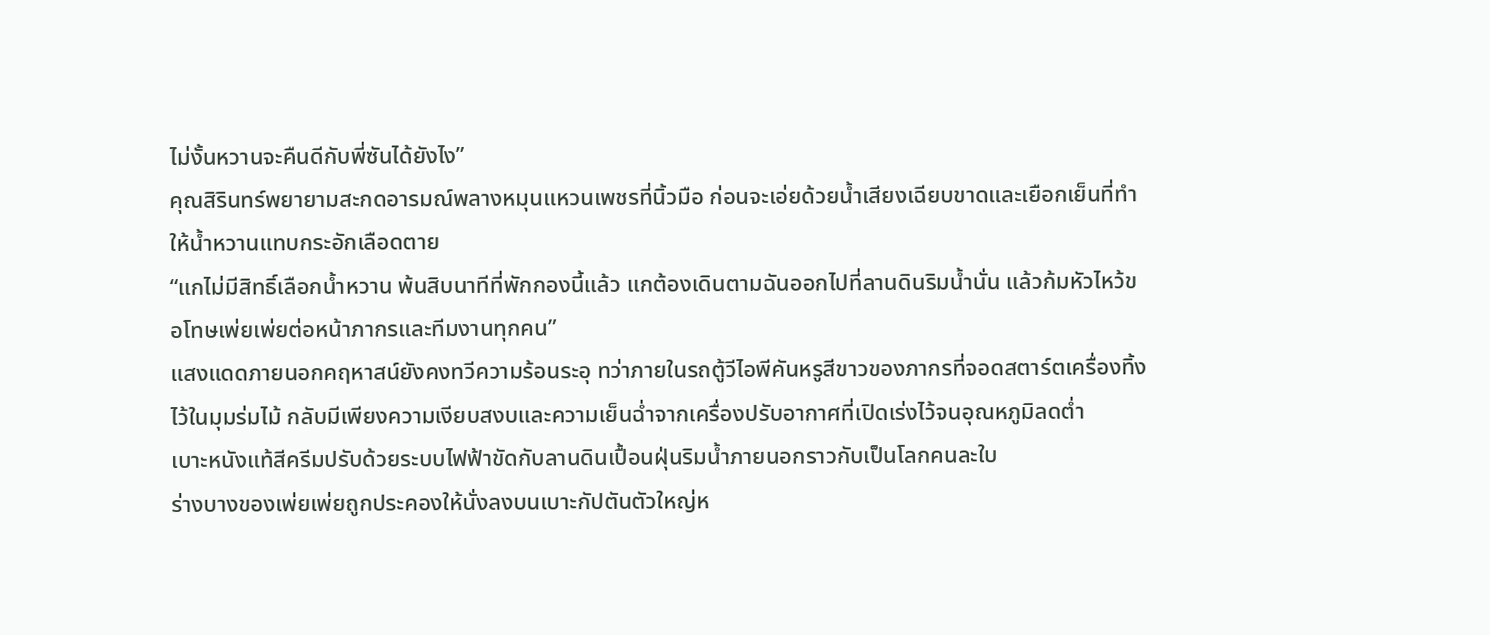ไม่งั้นหวานจะคืนดีกับพี่ซันได้ยังไง”
คุณสิรินทร์พยายามสะกดอารมณ์พลางหมุนแหวนเพชรที่นิ้วมือ ก่อนจะเอ่ยด้วยน้ำเสียงเฉียบขาดและเยือกเย็นที่ทำให้น้ำหวานแทบกระอักเลือดตาย
“แกไม่มีสิทธิ์เลือกน้ำหวาน พ้นสิบนาทีที่พักกองนี้แล้ว แกต้องเดินตามฉันออกไปที่ลานดินริมน้ำนั่น แล้วก้มหัวไหว้ขอโทษเพ่ยเพ่ยต่อหน้าภากรและทีมงานทุกคน”
แสงแดดภายนอกคฤหาสน์ยังคงทวีความร้อนระอุ ทว่าภายในรถตู้วีไอพีคันหรูสีขาวของภากรที่จอดสตาร์ตเครื่องทิ้งไว้ในมุมร่มไม้ กลับมีเพียงความเงียบสงบและความเย็นฉ่ำจากเครื่องปรับอากาศที่เปิดเร่งไว้จนอุณหภูมิลดต่ำ
เบาะหนังแท้สีครีมปรับด้วยระบบไฟฟ้าขัดกับลานดินเปื้อนฝุ่นริมน้ำภายนอกราวกับเป็นโลกคนละใบ
ร่างบางของเพ่ยเพ่ยถูกประคองให้นั่งลงบนเบาะกัปตันตัวใหญ่ห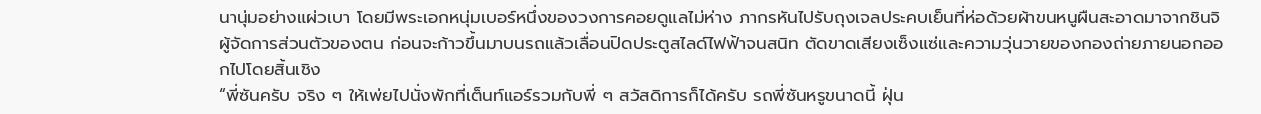นานุ่มอย่างแผ่วเบา โดยมีพระเอกหนุ่มเบอร์หนึ่งของวงการคอยดูแลไม่ห่าง ภากรหันไปรับถุงเจลประคบเย็นที่ห่อด้วยผ้าขนหนูผืนสะอาดมาจากชินจิ ผู้จัดการส่วนตัวของตน ก่อนจะก้าวขึ้นมาบนรถแล้วเลื่อนปิดประตูสไลด์ไฟฟ้าจนสนิท ตัดขาดเสียงเซ็งแซ่และความวุ่นวายของกองถ่ายภายนอกออกไปโดยสิ้นเชิง
“พี่ซันครับ จริง ๆ ให้เพ่ยไปนั่งพักที่เต็นท์แอร์รวมกับพี่ ๆ สวัสดิการก็ได้ครับ รถพี่ซันหรูขนาดนี้ ฝุ่น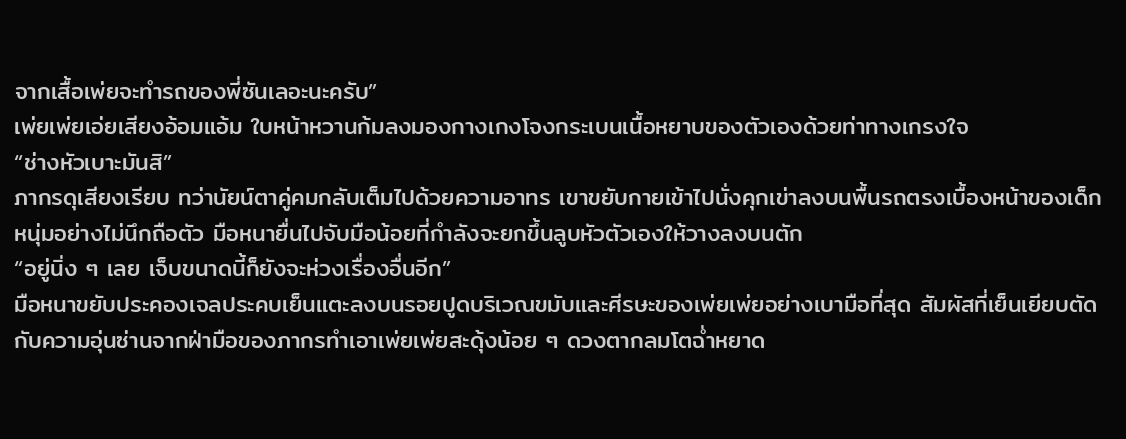จากเสื้อเพ่ยจะทำรถของพี่ซันเลอะนะครับ”
เพ่ยเพ่ยเอ่ยเสียงอ้อมแอ้ม ใบหน้าหวานก้มลงมองกางเกงโจงกระเบนเนื้อหยาบของตัวเองด้วยท่าทางเกรงใจ
“ช่างหัวเบาะมันสิ”
ภากรดุเสียงเรียบ ทว่านัยน์ตาคู่คมกลับเต็มไปด้วยความอาทร เขาขยับกายเข้าไปนั่งคุกเข่าลงบนพื้นรถตรงเบื้องหน้าของเด็กหนุ่มอย่างไม่นึกถือตัว มือหนายื่นไปจับมือน้อยที่กำลังจะยกขึ้นลูบหัวตัวเองให้วางลงบนตัก
“อยู่นิ่ง ๆ เลย เจ็บขนาดนี้ก็ยังจะห่วงเรื่องอื่นอีก”
มือหนาขยับประคองเจลประคบเย็นแตะลงบนรอยปูดบริเวณขมับและศีรษะของเพ่ยเพ่ยอย่างเบามือที่สุด สัมผัสที่เย็นเยียบตัดกับความอุ่นซ่านจากฝ่ามือของภากรทำเอาเพ่ยเพ่ยสะดุ้งน้อย ๆ ดวงตากลมโตฉ่ำหยาด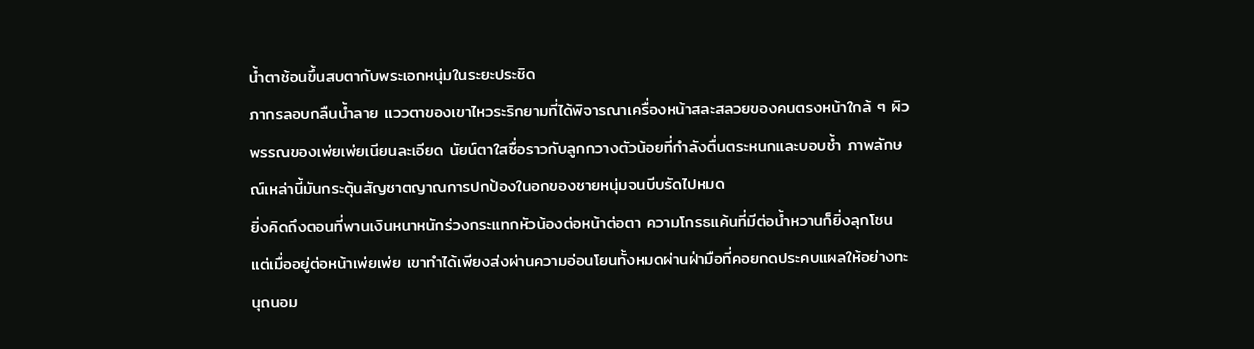น้ำตาช้อนขึ้นสบตากับพระเอกหนุ่มในระยะประชิด
ภากรลอบกลืนน้ำลาย แววตาของเขาไหวระริกยามที่ได้พิจารณาเครื่องหน้าสละสลวยของคนตรงหน้าใกล้ ๆ ผิวพรรณของเพ่ยเพ่ยเนียนละเอียด นัยน์ตาใสซื่อราวกับลูกกวางตัวน้อยที่กำลังตื่นตระหนกและบอบช้ำ ภาพลักษณ์เหล่านี้มันกระตุ้นสัญชาตญาณการปกป้องในอกของชายหนุ่มจนบีบรัดไปหมด
ยิ่งคิดถึงตอนที่พานเงินหนาหนักร่วงกระแทกหัวน้องต่อหน้าต่อตา ความโกรธแค้นที่มีต่อน้ำหวานก็ยิ่งลุกโชน แต่เมื่ออยู่ต่อหน้าเพ่ยเพ่ย เขาทำได้เพียงส่งผ่านความอ่อนโยนทั้งหมดผ่านฝ่ามือที่คอยกดประคบแผลให้อย่างทะนุถนอม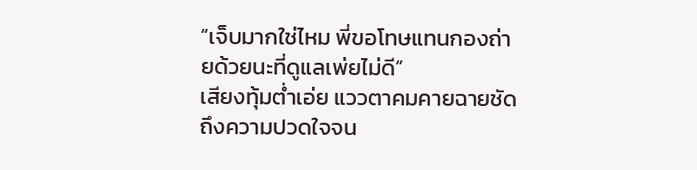“เจ็บมากใช่ไหม พี่ขอโทษแทนกองถ่ายด้วยนะที่ดูแลเพ่ยไม่ดี”
เสียงทุ้มต่ำเอ่ย แววตาคมคายฉายชัดถึงความปวดใจจน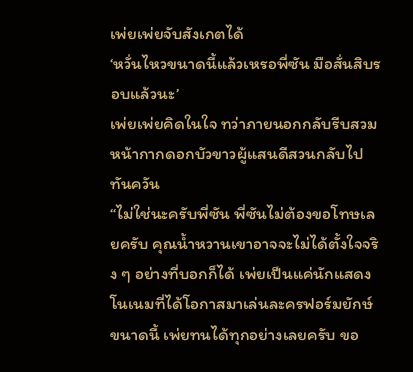เพ่ยเพ่ยจับสังเกตได้
‘หวั่นไหวขนาดนี้แล้วเหรอพี่ซัน มือสั่นสิบรอบแล้วนะ’
เพ่ยเพ่ยคิดในใจ ทว่าภายนอกกลับรีบสวมหน้ากากดอกบัวขาวผู้แสนดีสวนกลับไปทันควัน
“ไม่ใช่นะครับพี่ซัน พี่ซันไม่ต้องขอโทษเลยครับ คุณน้ำหวานเขาอาจจะไม่ได้ตั้งใจจริง ๆ อย่างที่บอกก็ได้ เพ่ยเป็นแค่นักแสดงโนเนมที่ได้โอกาสมาเล่นละครฟอร์มยักษ์ขนาดนี้ เพ่ยทนได้ทุกอย่างเลยครับ ขอ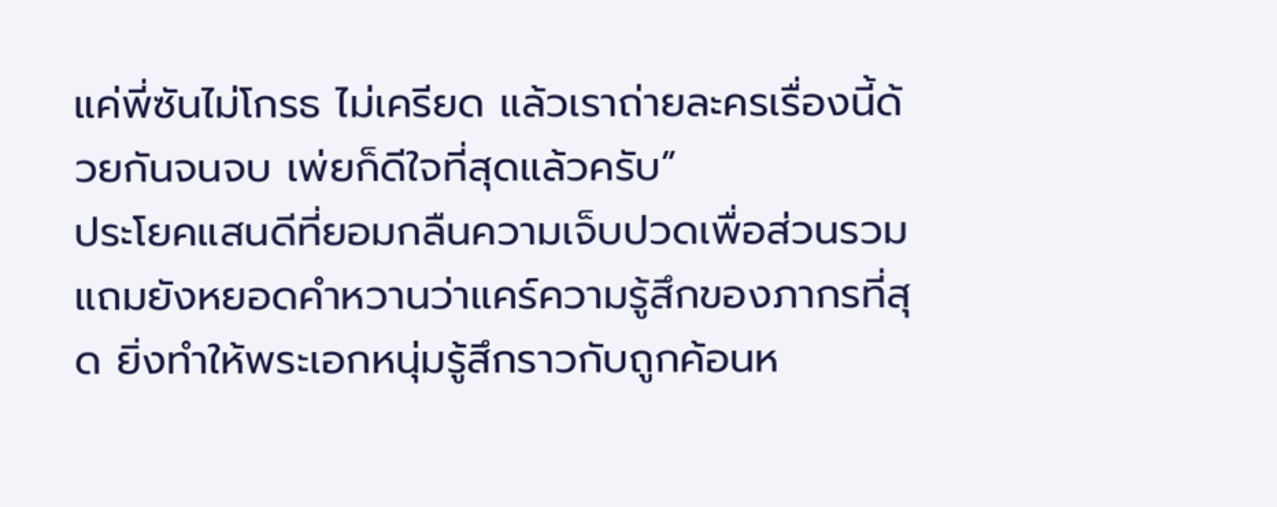แค่พี่ซันไม่โกรธ ไม่เครียด แล้วเราถ่ายละครเรื่องนี้ด้วยกันจนจบ เพ่ยก็ดีใจที่สุดแล้วครับ”
ประโยคแสนดีที่ยอมกลืนความเจ็บปวดเพื่อส่วนรวม แถมยังหยอดคำหวานว่าแคร์ความรู้สึกของภากรที่สุด ยิ่งทำให้พระเอกหนุ่มรู้สึกราวกับถูกค้อนห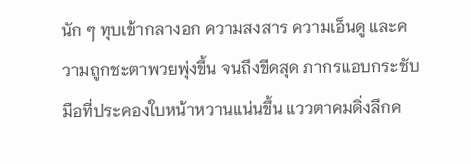นัก ๆ ทุบเข้ากลางอก ความสงสาร ความเอ็นดู และความถูกชะตาพวยพุ่งขึ้น จนถึงขีดสุด ภากรแอบกระชับมือที่ประคองใบหน้าหวานแน่นขึ้น แววตาคมดิ่งลึกค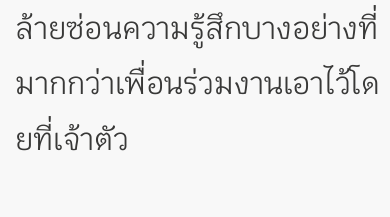ล้ายซ่อนความรู้สึกบางอย่างที่มากกว่าเพื่อนร่วมงานเอาไว้โดยที่เจ้าตัว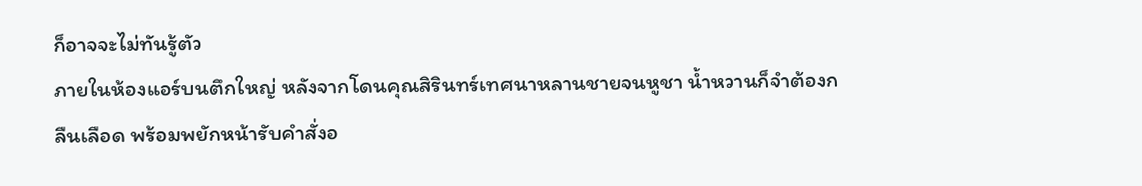ก็อาจจะไม่ทันรู้ตัว
ภายในห้องแอร์บนตึกใหญ่ หลังจากโดนคุณสิรินทร์เทศนาหลานชายจนหูชา น้ำหวานก็จำต้องกลืนเลือด พร้อมพยักหน้ารับคำสั่งอ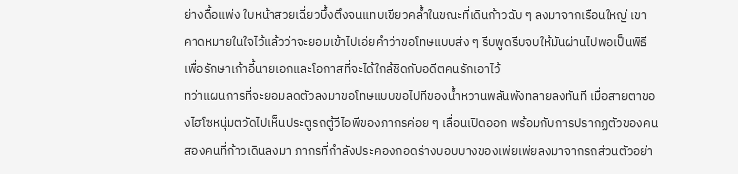ย่างดื้อแพ่ง ใบหน้าสวยเฉี่ยวบึ้งตึงจนแทบเขียวคล้ำในขณะที่เดินก้าวฉับ ๆ ลงมาจากเรือนใหญ่ เขาคาดหมายในใจไว้แล้วว่าจะยอมเข้าไปเอ่ยคำว่าขอโทษแบบส่ง ๆ รีบพูดรีบจบให้มันผ่านไปพอเป็นพิธีเพื่อรักษาเก้าอี้นายเอกและโอกาสที่จะได้ใกล้ชิดกับอดีตคนรักเอาไว้
ทว่าแผนการที่จะยอมลดตัวลงมาขอโทษแบบขอไปทีของน้ำหวานพลันพังทลายลงทันที เมื่อสายตาของไฮโซหนุ่มตวัดไปเห็นประตูรถตู้วีไอพีของภากรค่อย ๆ เลื่อนเปิดออก พร้อมกับการปรากฏตัวของคนสองคนที่ก้าวเดินลงมา ภากรที่กำลังประคองกอดร่างบอบบางของเพ่ยเพ่ยลงมาจากรถส่วนตัวอย่า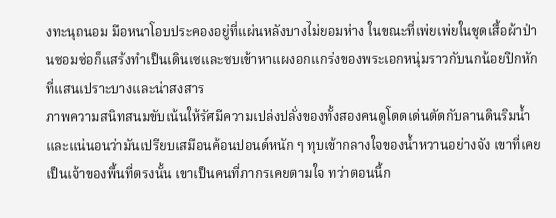งทะนุถนอม มือหนาโอบประคองอยู่ที่แผ่นหลังบางไม่ยอมห่าง ในขณะที่เพ่ยเพ่ยในชุดเสื้อผ้าป่านซอมซ่อก็แสร้งทำเป็นเดินเซและซบเข้าหาแผงอกแกร่งของพระเอกหนุ่มราวกับนกน้อยปีกหักที่แสนเปราะบางและน่าสงสาร
ภาพความสนิทสนมขับเน้นให้รัศมีความเปล่งปลั่งของทั้งสองคนดูโดดเด่นตัดกับลานดินริมน้ำ และแน่นอนว่ามันเปรียบเสมือนค้อนปอนด์หนัก ๆ ทุบเข้ากลางใจของน้ำหวานอย่างจัง เขาที่เคยเป็นเจ้าของพื้นที่ตรงนั้น เขาเป็นคนที่ภากรเคยตามใจ ทว่าตอนนี้ก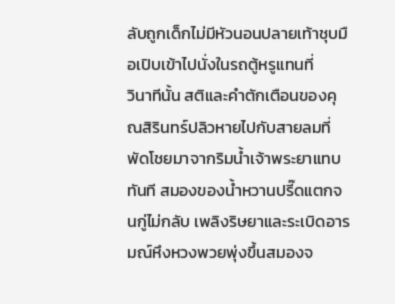ลับถูกเด็กไม่มีหัวนอนปลายเท้าชุบมือเปิบเข้าไปนั่งในรถตู้หรูแทนที่
วินาทีนั้น สติและคำตักเตือนของคุณสิรินทร์ปลิวหายไปกับสายลมที่พัดโชยมาจากริมน้ำเจ้าพระยาแทบทันที สมองของน้ำหวานปรี๊ดแตกจนกู่ไม่กลับ เพลิงริษยาและระเบิดอารมณ์หึงหวงพวยพุ่งขึ้นสมองจ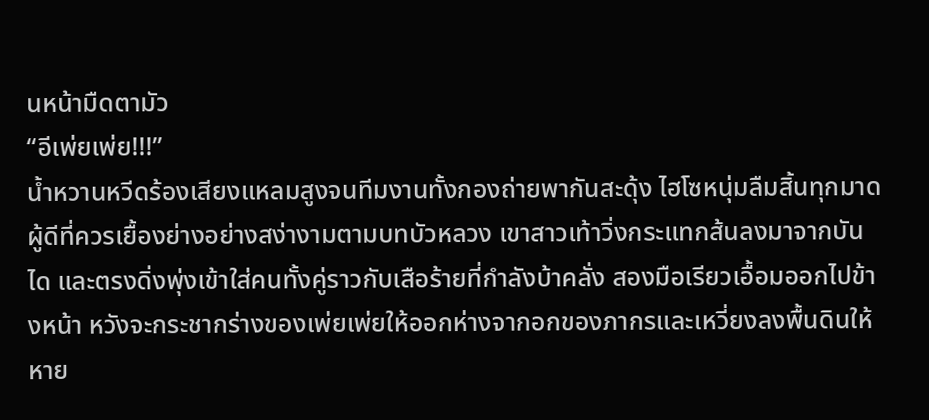นหน้ามืดตามัว
“อีเพ่ยเพ่ย!!!”
น้ำหวานหวีดร้องเสียงแหลมสูงจนทีมงานทั้งกองถ่ายพากันสะดุ้ง ไฮโซหนุ่มลืมสิ้นทุกมาดผู้ดีที่ควรเยื้องย่างอย่างสง่างามตามบทบัวหลวง เขาสาวเท้าวิ่งกระแทกส้นลงมาจากบันได และตรงดิ่งพุ่งเข้าใส่คนทั้งคู่ราวกับเสือร้ายที่กำลังบ้าคลั่ง สองมือเรียวเอื้อมออกไปข้างหน้า หวังจะกระชากร่างของเพ่ยเพ่ยให้ออกห่างจากอกของภากรและเหวี่ยงลงพื้นดินให้หาย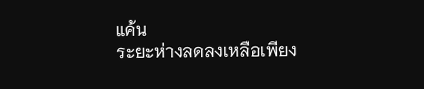แค้น
ระยะห่างลดลงเหลือเพียง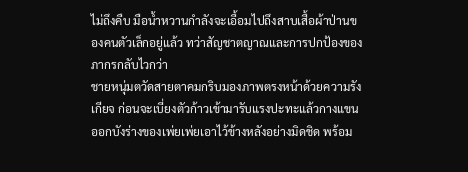ไม่ถึงคืบ มือน้ำหวานกำลังจะเอื้อมไปถึงสาบเสื้อผ้าป่านของคนตัวเล็กอยู่แล้ว ทว่าสัญชาตญาณและการปกป้องของภากรกลับไวกว่า
ชายหนุ่มตวัดสายตาคมกริบมองภาพตรงหน้าด้วยความรังเกียจ ก่อนจะเบี่ยงตัวก้าวเข้ามารับแรงปะทะแล้วกางแขนออกบังร่างของเพ่ยเพ่ยเอาไว้ข้างหลังอย่างมิดชิด พร้อม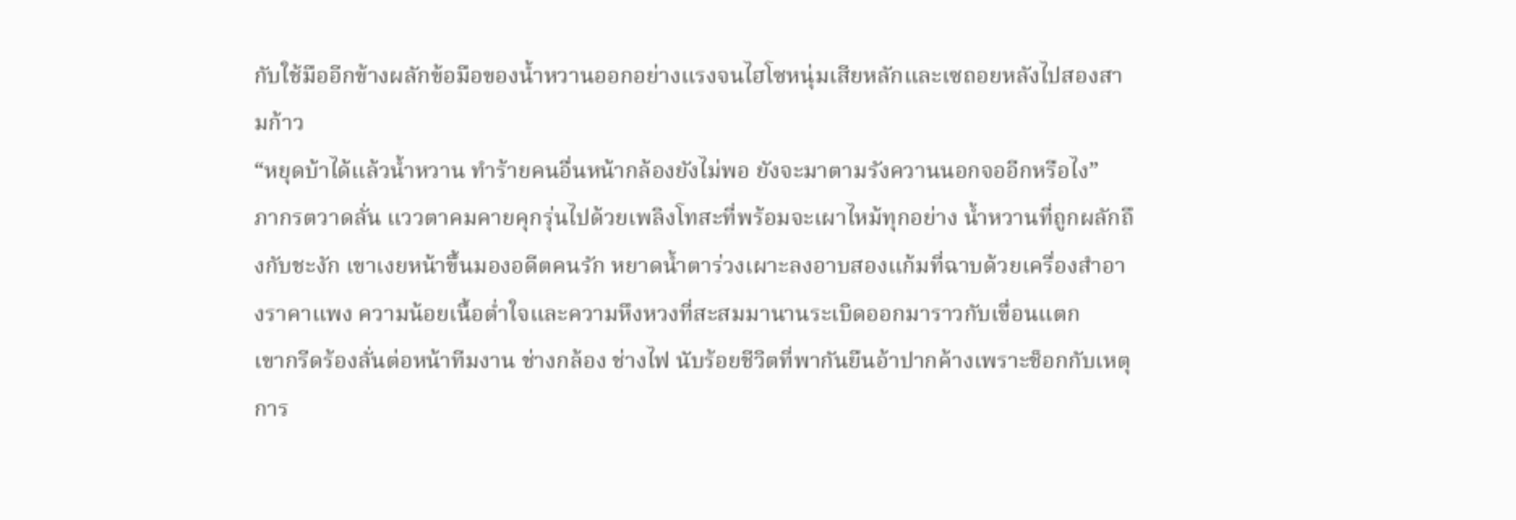กับใช้มืออีกข้างผลักข้อมือของน้ำหวานออกอย่างแรงจนไฮโซหนุ่มเสียหลักและเซถอยหลังไปสองสามก้าว
“หยุดบ้าได้แล้วน้ำหวาน ทำร้ายคนอื่นหน้ากล้องยังไม่พอ ยังจะมาตามรังควานนอกจออีกหรือไง”
ภากรตวาดลั่น แววตาคมคายคุกรุ่นไปด้วยเพลิงโทสะที่พร้อมจะเผาไหม้ทุกอย่าง น้ำหวานที่ถูกผลักถึงกับชะงัก เขาเงยหน้าขึ้นมองอดีตคนรัก หยาดน้ำตาร่วงเผาะลงอาบสองแก้มที่ฉาบด้วยเครื่องสำอางราคาแพง ความน้อยเนื้อต่ำใจและความหึงหวงที่สะสมมานานระเบิดออกมาราวกับเขื่อนแตก
เขากรีดร้องลั่นต่อหน้าทีมงาน ช่างกล้อง ช่างไฟ นับร้อยชีวิตที่พากันยืนอ้าปากค้างเพราะช็อกกับเหตุการ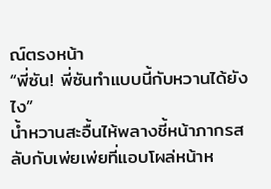ณ์ตรงหน้า
“พี่ซัน! พี่ซันทำแบบนี้กับหวานได้ยังไง”
น้ำหวานสะอื้นไห้พลางชี้หน้าภากรสลับกับเพ่ยเพ่ยที่แอบโผล่หน้าห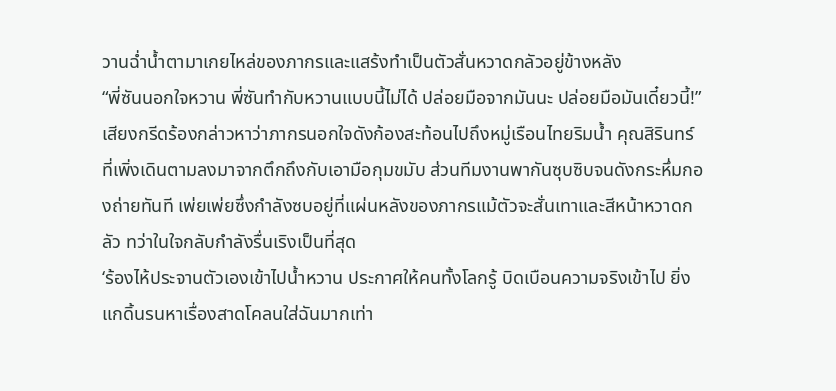วานฉ่ำน้ำตามาเกยไหล่ของภากรและแสร้งทำเป็นตัวสั่นหวาดกลัวอยู่ข้างหลัง
“พี่ซันนอกใจหวาน พี่ซันทำกับหวานแบบนี้ไม่ได้ ปล่อยมือจากมันนะ ปล่อยมือมันเดี๋ยวนี้!”
เสียงกรีดร้องกล่าวหาว่าภากรนอกใจดังก้องสะท้อนไปถึงหมู่เรือนไทยริมน้ำ คุณสิรินทร์ที่เพิ่งเดินตามลงมาจากตึกถึงกับเอามือกุมขมับ ส่วนทีมงานพากันซุบซิบจนดังกระหึ่มกองถ่ายทันที เพ่ยเพ่ยซึ่งกำลังซบอยู่ที่แผ่นหลังของภากรแม้ตัวจะสั่นเทาและสีหน้าหวาดกลัว ทว่าในใจกลับกำลังรื่นเริงเป็นที่สุด
‘ร้องไห้ประจานตัวเองเข้าไปน้ำหวาน ประกาศให้คนทั้งโลกรู้ บิดเบือนความจริงเข้าไป ยิ่งแกดิ้นรนหาเรื่องสาดโคลนใส่ฉันมากเท่า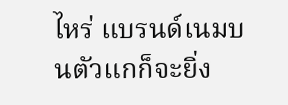ไหร่ แบรนด์เนมบนตัวแกก็จะยิ่ง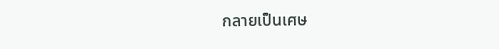กลายเป็นเศษ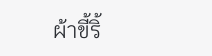ผ้าขี้ริ้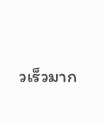วเร็วมาก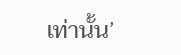เท่านั้น’